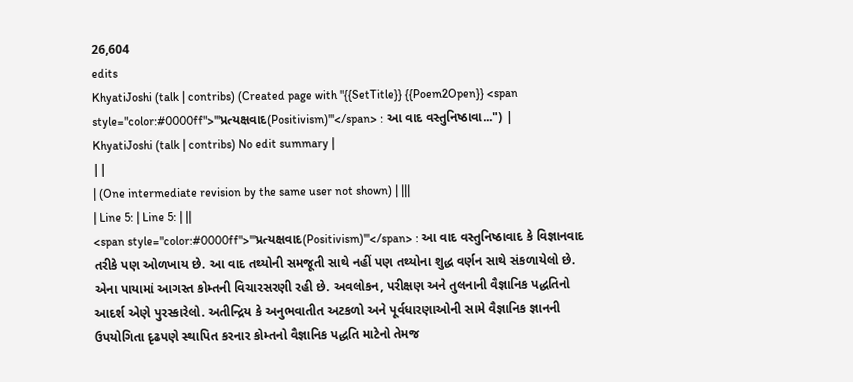26,604
edits
KhyatiJoshi (talk | contribs) (Created page with "{{SetTitle}} {{Poem2Open}} <span style="color:#0000ff">'''પ્રત્યક્ષવાદ(Positivism)'''</span> : આ વાદ વસ્તુનિષ્ઠાવા...") |
KhyatiJoshi (talk | contribs) No edit summary |
||
| (One intermediate revision by the same user not shown) | |||
| Line 5: | Line 5: | ||
<span style="color:#0000ff">'''પ્રત્યક્ષવાદ(Positivism)'''</span> : આ વાદ વસ્તુનિષ્ઠાવાદ કે વિજ્ઞાનવાદ તરીકે પણ ઓળખાય છે. આ વાદ તથ્યોની સમજૂતી સાથે નહીં પણ તથ્યોના શુદ્ધ વર્ણન સાથે સંકળાયેલો છે. એના પાયામાં આગસ્ત કોમ્તની વિચારસરણી રહી છે. અવલોકન, પરીક્ષણ અને તુલનાની વૈજ્ઞાનિક પદ્ધતિનો આદર્શ એણે પુરસ્કારેલો. અતીન્દ્રિય કે અનુભવાતીત અટકળો અને પૂર્વધારણાઓની સામે વૈજ્ઞાનિક જ્ઞાનની ઉપયોગિતા દૃઢપણે સ્થાપિત કરનાર કોમ્તનો વૈજ્ઞાનિક પદ્ધતિ માટેનો તેમજ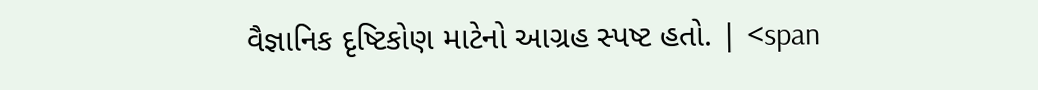વૈજ્ઞાનિક દૃષ્ટિકોણ માટેનો આગ્રહ સ્પષ્ટ હતો. | <span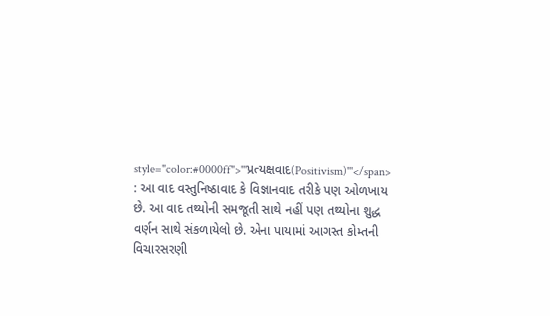style="color:#0000ff">'''પ્રત્યક્ષવાદ(Positivism)'''</span> : આ વાદ વસ્તુનિષ્ઠાવાદ કે વિજ્ઞાનવાદ તરીકે પણ ઓળખાય છે. આ વાદ તથ્યોની સમજૂતી સાથે નહીં પણ તથ્યોના શુદ્ધ વર્ણન સાથે સંકળાયેલો છે. એના પાયામાં આગસ્ત કોમ્તની વિચારસરણી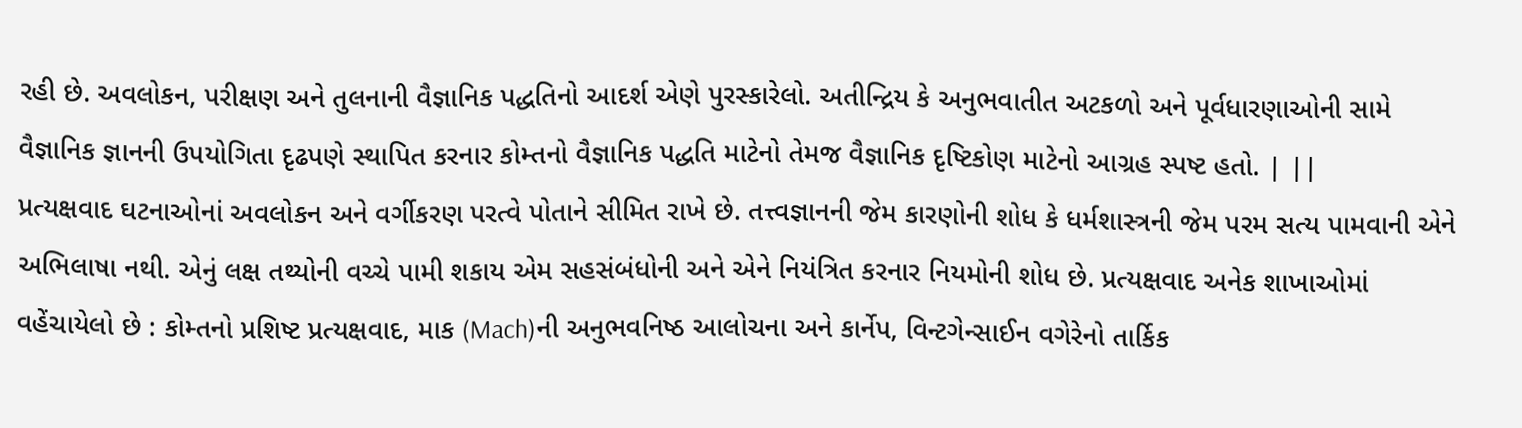રહી છે. અવલોકન, પરીક્ષણ અને તુલનાની વૈજ્ઞાનિક પદ્ધતિનો આદર્શ એણે પુરસ્કારેલો. અતીન્દ્રિય કે અનુભવાતીત અટકળો અને પૂર્વધારણાઓની સામે વૈજ્ઞાનિક જ્ઞાનની ઉપયોગિતા દૃઢપણે સ્થાપિત કરનાર કોમ્તનો વૈજ્ઞાનિક પદ્ધતિ માટેનો તેમજ વૈજ્ઞાનિક દૃષ્ટિકોણ માટેનો આગ્રહ સ્પષ્ટ હતો. | ||
પ્રત્યક્ષવાદ ઘટનાઓનાં અવલોકન અને વર્ગીકરણ પરત્વે પોતાને સીમિત રાખે છે. તત્ત્વજ્ઞાનની જેમ કારણોની શોધ કે ધર્મશાસ્ત્રની જેમ પરમ સત્ય પામવાની એને અભિલાષા નથી. એનું લક્ષ તથ્યોની વચ્ચે પામી શકાય એમ સહસંબંધોની અને એને નિયંત્રિત કરનાર નિયમોની શોધ છે. પ્રત્યક્ષવાદ અનેક શાખાઓમાં વહેંચાયેલો છે : કોમ્તનો પ્રશિષ્ટ પ્રત્યક્ષવાદ, માક (Mach)ની અનુભવનિષ્ઠ આલોચના અને કાર્નેપ, વિન્ટગેન્સાઈન વગેરેનો તાર્કિક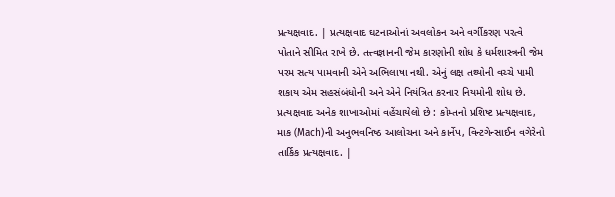પ્રત્યક્ષવાદ. | પ્રત્યક્ષવાદ ઘટનાઓનાં અવલોકન અને વર્ગીકરણ પરત્વે પોતાને સીમિત રાખે છે. તત્ત્વજ્ઞાનની જેમ કારણોની શોધ કે ધર્મશાસ્ત્રની જેમ પરમ સત્ય પામવાની એને અભિલાષા નથી. એનું લક્ષ તથ્યોની વચ્ચે પામી શકાય એમ સહસંબંધોની અને એને નિયંત્રિત કરનાર નિયમોની શોધ છે. પ્રત્યક્ષવાદ અનેક શાખાઓમાં વહેંચાયેલો છે : કોમ્તનો પ્રશિષ્ટ પ્રત્યક્ષવાદ, માક (Mach)ની અનુભવનિષ્ઠ આલોચના અને કાર્નેપ, વિન્ટગેન્સાઈન વગેરેનો તાર્કિક પ્રત્યક્ષવાદ. |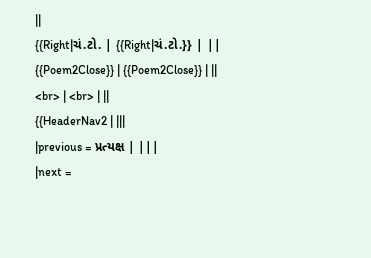||
{{Right|ચં.ટો. | {{Right|ચં.ટો.}} | ||
{{Poem2Close}} | {{Poem2Close}} | ||
<br> | <br> | ||
{{HeaderNav2 | |||
|previous = પ્રત્યક્ષ | |||
|next =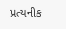પ્રત્યનીક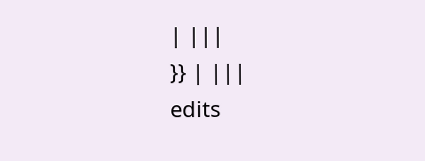| |||
}} | |||
edits